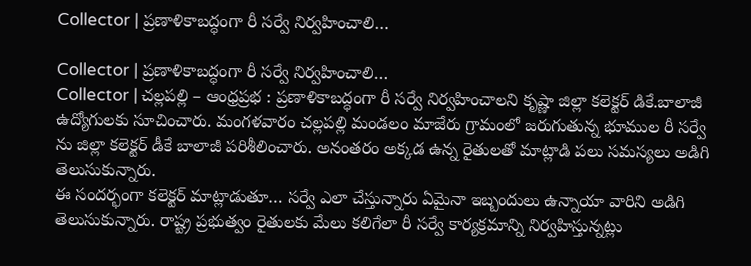Collector | ప్రణాళికాబద్ధంగా రీ సర్వే నిర్వహించాలి…

Collector | ప్రణాళికాబద్ధంగా రీ సర్వే నిర్వహించాలి…
Collector | చల్లపల్లి – ఆంధ్రప్రభ : ప్రణాళికాబద్ధంగా రీ సర్వే నిర్వహించాలని కృష్ణా జిల్లా కలెక్టర్ డికే.బాలాజీ ఉద్యోగులకు సూచించారు. మంగళవారం చల్లపల్లి మండలం మాజేరు గ్రామంలో జరుగుతున్న భూముల రీ సర్వే ను జిల్లా కలెక్టర్ డీకే బాలాజీ పరిశీలించారు. అనంతరం అక్కడ ఉన్న రైతులతో మాట్లాడి పలు సమస్యలు అడిగి తెలుసుకున్నారు.
ఈ సందర్భంగా కలెక్టర్ మాట్లాడుతూ… సర్వే ఎలా చేస్తున్నారు ఏమైనా ఇబ్బందులు ఉన్నాయా వారిని అడిగి తెలుసుకున్నారు. రాష్ట్ర ప్రభుత్వం రైతులకు మేలు కలిగేలా రీ సర్వే కార్యక్రమాన్ని నిర్వహిస్తున్నట్లు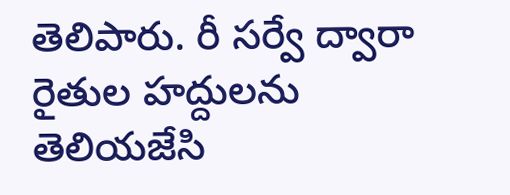తెలిపారు. రీ సర్వే ద్వారా రైతుల హద్దులను తెలియజేసి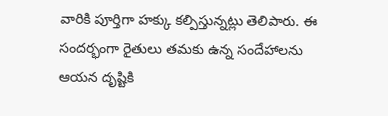వారికి పూర్తిగా హక్కు కల్పిస్తున్నట్లు తెలిపారు. ఈ సందర్భంగా రైతులు తమకు ఉన్న సందేహాలను ఆయన దృష్టికి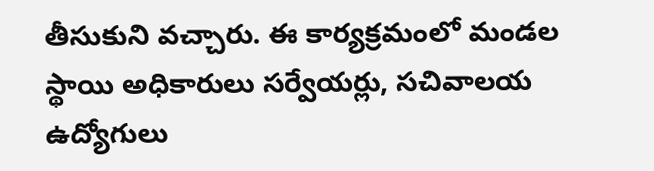తీసుకుని వచ్చారు. ఈ కార్యక్రమంలో మండల స్థాయి అధికారులు సర్వేయర్లు, సచివాలయ ఉద్యోగులు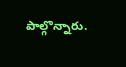పాల్గొన్నారు.